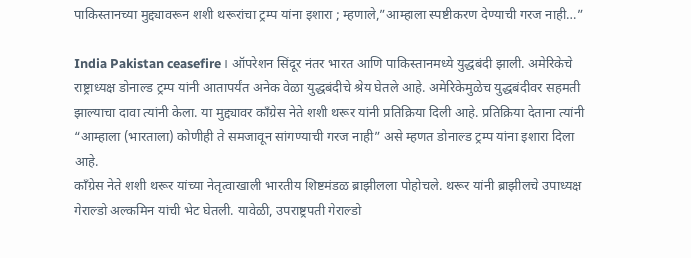पाकिस्तानच्या मुद्द्यावरून शशी थरूरांचा ट्रम्प यांना इशारा ; म्हणाले,”आम्हाला स्पष्टीकरण देण्याची गरज नाही…”

India Pakistan ceasefire। ऑपरेशन सिंदूर नंतर भारत आणि पाकिस्तानमध्ये युद्धबंदी झाली. अमेरिकेचे राष्ट्राध्यक्ष डोनाल्ड ट्रम्प यांनी आतापर्यंत अनेक वेळा युद्धबंदीचे श्रेय घेतले आहे. अमेरिकेमुळेच युद्धबंदीवर सहमती झाल्याचा दावा त्यांनी केला. या मुद्द्यावर काँग्रेस नेते शशी थरूर यांनी प्रतिक्रिया दिली आहे. प्रतिक्रिया देताना त्यांनी “आम्हाला (भारताला) कोणीही ते समजावून सांगण्याची गरज नाही” असे म्हणत डोनाल्ड ट्रम्प यांना इशारा दिला आहे.
काँग्रेस नेते शशी थरूर यांच्या नेतृत्वाखाली भारतीय शिष्टमंडळ ब्राझीलला पोहोचले. थरूर यांनी ब्राझीलचे उपाध्यक्ष गेराल्डो अल्कमिन यांची भेट घेतली. यावेळी, उपराष्ट्रपती गेराल्डो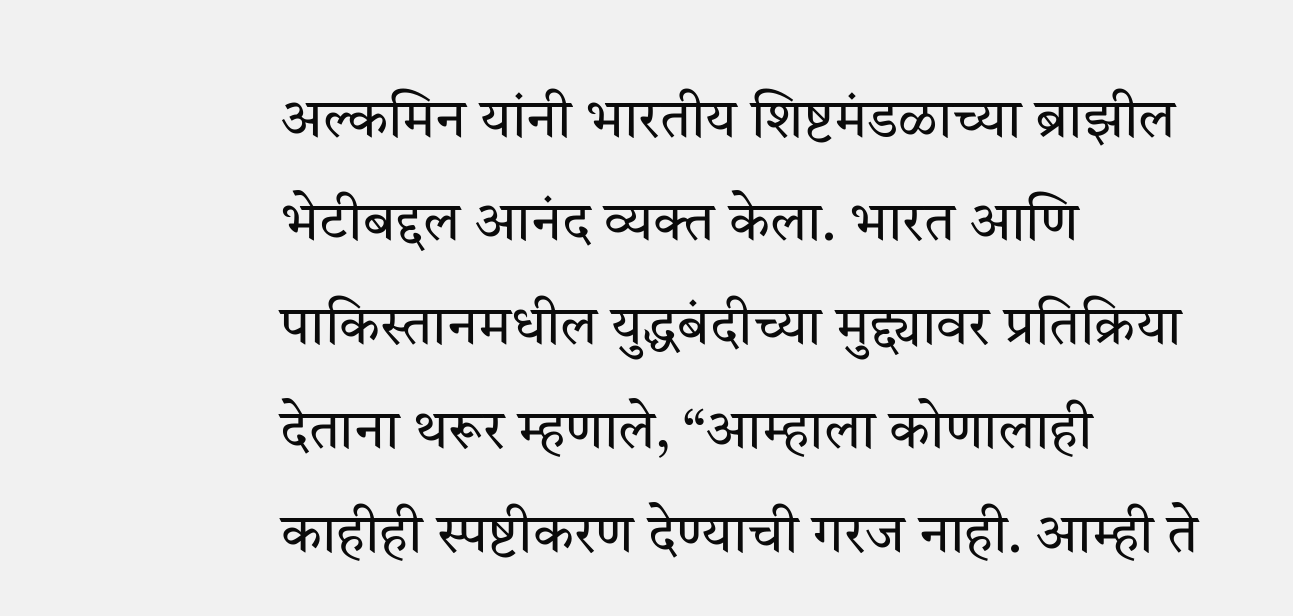अल्कमिन यांनी भारतीय शिष्टमंडळाच्या ब्राझील भेटीबद्दल आनंद व्यक्त केला. भारत आणि पाकिस्तानमधील युद्धबंदीच्या मुद्द्यावर प्रतिक्रिया देताना थरूर म्हणाले, “आम्हाला कोणालाही काहीही स्पष्टीकरण देण्याची गरज नाही. आम्ही ते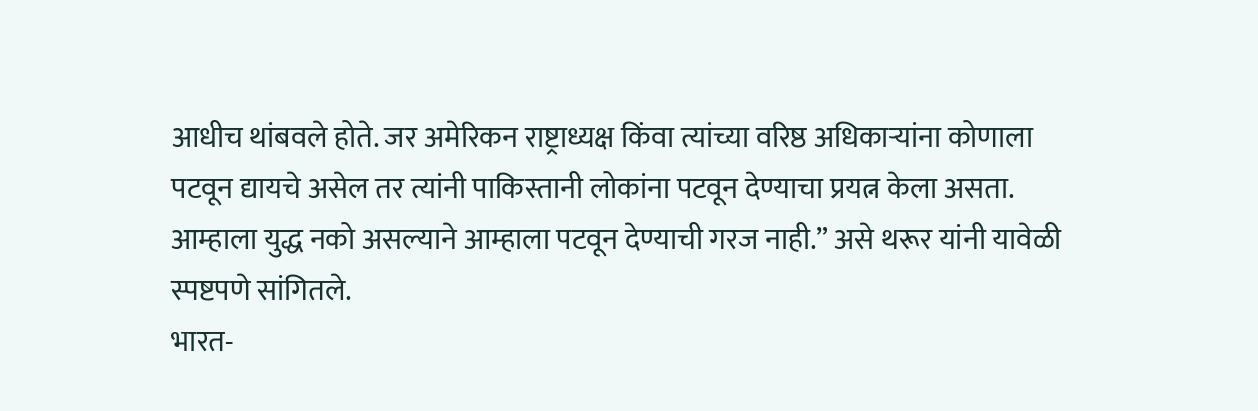आधीच थांबवले होते. जर अमेरिकन राष्ट्राध्यक्ष किंवा त्यांच्या वरिष्ठ अधिकाऱ्यांना कोणाला पटवून द्यायचे असेल तर त्यांनी पाकिस्तानी लोकांना पटवून देण्याचा प्रयत्न केला असता. आम्हाला युद्ध नको असल्याने आम्हाला पटवून देण्याची गरज नाही.” असे थरूर यांनी यावेळी स्पष्टपणे सांगितले.
भारत-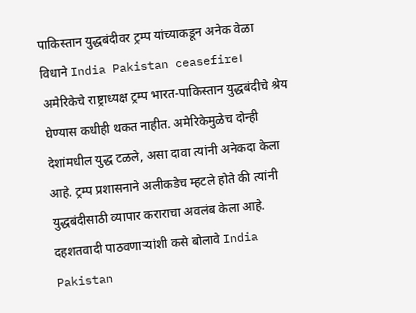पाकिस्तान युद्धबंदीवर ट्रम्प यांच्याकडून अनेक वेळा विधाने India Pakistan ceasefire।
अमेरिकेचे राष्ट्राध्यक्ष ट्रम्प भारत-पाकिस्तान युद्धबंदीचे श्रेय घेण्यास कधीही थकत नाहीत. अमेरिकेमुळेच दोन्ही देशांमधील युद्ध टळले, असा दावा त्यांनी अनेकदा केला आहे. ट्रम्प प्रशासनाने अलीकडेच म्हटले होते की त्यांनी युद्धबंदीसाठी व्यापार कराराचा अवलंब केला आहे.
दहशतवादी पाठवणाऱ्यांशी कसे बोलावे India Pakistan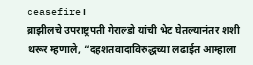ceasefire।
ब्राझीलचे उपराष्ट्रपती गेराल्डो यांची भेट घेतल्यानंतर शशी थरूर म्हणाले, “दहशतवादाविरुद्धच्या लढाईत आम्हाला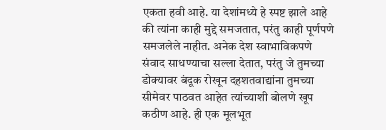एकता हवी आहे. या देशांमध्ये हे स्पष्ट झाले आहे की त्यांना काही मुद्दे समजतात, परंतु काही पूर्णपणे समजलेले नाहीत. अनेक देश स्वाभाविकपणे संवाद साधण्याचा सल्ला देतात, परंतु जे तुमच्या डोक्यावर बंदूक रोखून दहशतवाद्यांना तुमच्या सीमेवर पाठवत आहेत त्यांच्याशी बोलणे खूप कठीण आहे. ही एक मूलभूत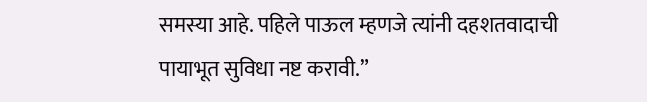समस्या आहे. पहिले पाऊल म्हणजे त्यांनी दहशतवादाची पायाभूत सुविधा नष्ट करावी.”